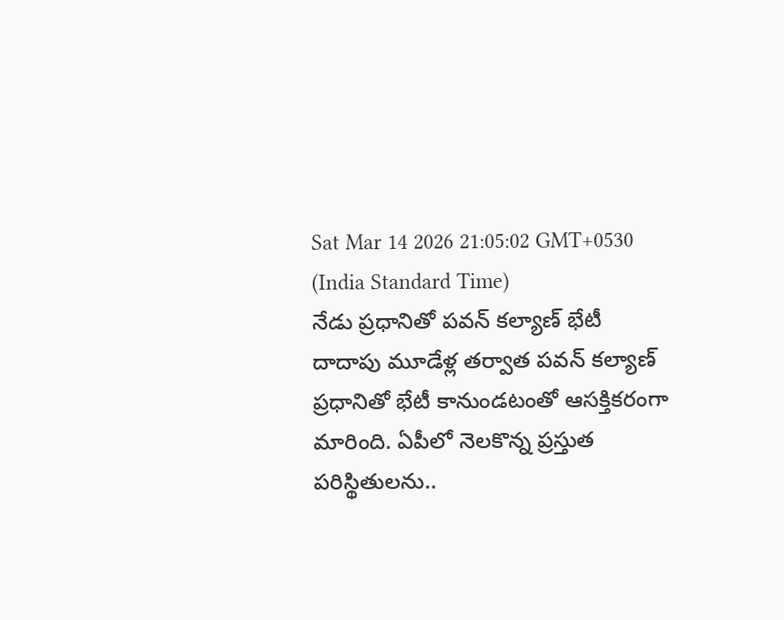Sat Mar 14 2026 21:05:02 GMT+0530 (India Standard Time)
నేడు ప్రధానితో పవన్ కల్యాణ్ భేటీ
దాదాపు మూడేళ్ల తర్వాత పవన్ కల్యాణ్ ప్రధానితో భేటీ కానుండటంతో ఆసక్తికరంగా మారింది. ఏపీలో నెలకొన్న ప్రస్తుత పరిస్థితులను..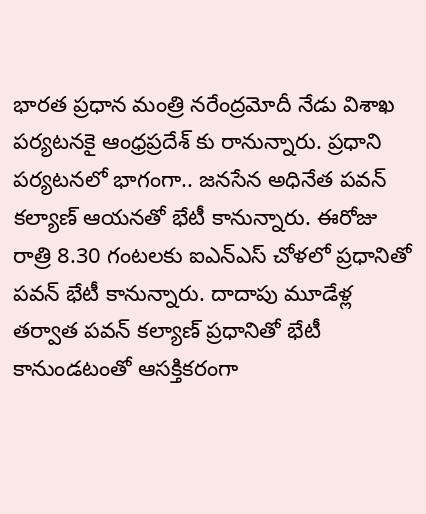భారత ప్రధాన మంత్రి నరేంద్రమోదీ నేడు విశాఖ పర్యటనకై ఆంధ్రప్రదేశ్ కు రానున్నారు. ప్రధాని పర్యటనలో భాగంగా.. జనసేన అధినేత పవన్ కల్యాణ్ ఆయనతో భేటీ కానున్నారు. ఈరోజు రాత్రి 8.30 గంటలకు ఐఎన్ఎస్ చోళలో ప్రధానితో పవన్ భేటీ కానున్నారు. దాదాపు మూడేళ్ల తర్వాత పవన్ కల్యాణ్ ప్రధానితో భేటీ కానుండటంతో ఆసక్తికరంగా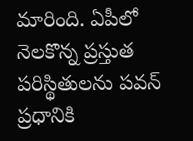మారింది. ఏపీలో నెలకొన్న ప్రస్తుత పరిస్థితులను పవన్ ప్రధానికి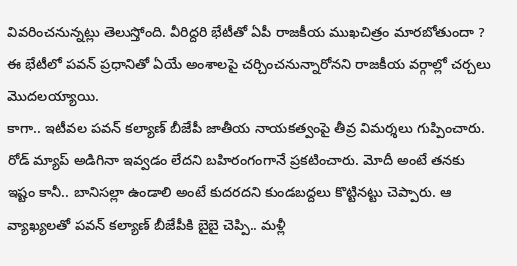వివరించనున్నట్లు తెలుస్తోంది. వీరిద్దరి భేటీతో ఏపీ రాజకీయ ముఖచిత్రం మారబోతుందా ? ఈ భేటీలో పవన్ ప్రధానితో ఏయే అంశాలపై చర్చించనున్నారోనని రాజకీయ వర్గాల్లో చర్చలు మొదలయ్యాయి.
కాగా.. ఇటీవల పవన్ కల్యాణ్ బీజేపీ జాతీయ నాయకత్వంపై తీవ్ర విమర్శలు గుప్పించారు. రోడ్ మ్యాప్ అడిగినా ఇవ్వడం లేదని బహిరంగంగానే ప్రకటించారు. మోదీ అంటే తనకు ఇష్టం కానీ.. బానిసల్లా ఉండాలి అంటే కుదరదని కుండబద్దలు కొట్టినట్టు చెప్పారు. ఆ వ్యాఖ్యలతో పవన్ కల్యాణ్ బీజేపీకి బైబై చెప్పి.. మళ్లీ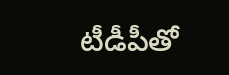టీడీపీతో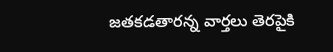జతకడతారన్న వార్తలు తెరపైకి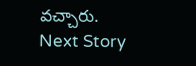వచ్చారు.
Next Story